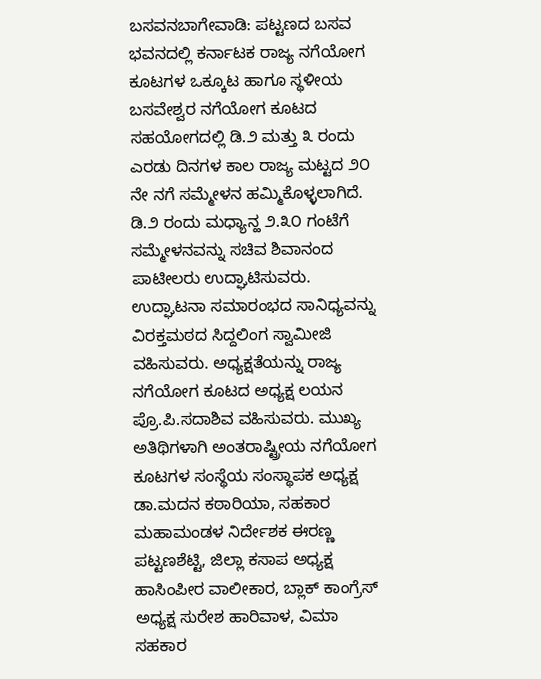ಬಸವನಬಾಗೇವಾಡಿ: ಪಟ್ಟಣದ ಬಸವ ಭವನದಲ್ಲಿ ಕರ್ನಾಟಕ ರಾಜ್ಯ ನಗೆಯೋಗ ಕೂಟಗಳ ಒಕ್ಕೂಟ ಹಾಗೂ ಸ್ಥಳೀಯ ಬಸವೇಶ್ವರ ನಗೆಯೋಗ ಕೂಟದ ಸಹಯೋಗದಲ್ಲಿ ಡಿ.೨ ಮತ್ತು ೩ ರಂದು ಎರಡು ದಿನಗಳ ಕಾಲ ರಾಜ್ಯ ಮಟ್ಟದ ೨೦ ನೇ ನಗೆ ಸಮ್ಮೇಳನ ಹಮ್ಮಿಕೊಳ್ಳಲಾಗಿದೆ.
ಡಿ.೨ ರಂದು ಮಧ್ಯಾನ್ಹ ೨.೩೦ ಗಂಟೆಗೆ ಸಮ್ಮೇಳನವನ್ನು ಸಚಿವ ಶಿವಾನಂದ ಪಾಟೀಲರು ಉದ್ಘಾಟಿಸುವರು. ಉದ್ಘಾಟನಾ ಸಮಾರಂಭದ ಸಾನಿಧ್ಯವನ್ನು ವಿರಕ್ತಮಠದ ಸಿದ್ದಲಿಂಗ ಸ್ವಾಮೀಜಿ ವಹಿಸುವರು. ಅಧ್ಯಕ್ಷತೆಯನ್ನು ರಾಜ್ಯ ನಗೆಯೋಗ ಕೂಟದ ಅಧ್ಯಕ್ಷ ಲಯನ ಪ್ರೊ.ಪಿ.ಸದಾಶಿವ ವಹಿಸುವರು. ಮುಖ್ಯ ಅತಿಥಿಗಳಾಗಿ ಅಂತರಾಷ್ಟ್ರೀಯ ನಗೆಯೋಗ ಕೂಟಗಳ ಸಂಸ್ಥೆಯ ಸಂಸ್ಥಾಪಕ ಅಧ್ಯಕ್ಷ ಡಾ.ಮದನ ಕಠಾರಿಯಾ, ಸಹಕಾರ ಮಹಾಮಂಡಳ ನಿರ್ದೇಶಕ ಈರಣ್ಣ ಪಟ್ಟಣಶೆಟ್ಟಿ, ಜಿಲ್ಲಾ ಕಸಾಪ ಅಧ್ಯಕ್ಷ ಹಾಸಿಂಪೀರ ವಾಲೀಕಾರ, ಬ್ಲಾಕ್ ಕಾಂಗ್ರೆಸ್ ಅಧ್ಯಕ್ಷ ಸುರೇಶ ಹಾರಿವಾಳ, ವಿಮಾ ಸಹಕಾರ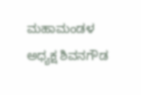ಮಹಾಮಂಡಳ ಅಧ್ಯಕ್ಷ ಶಿವನಗೌಡ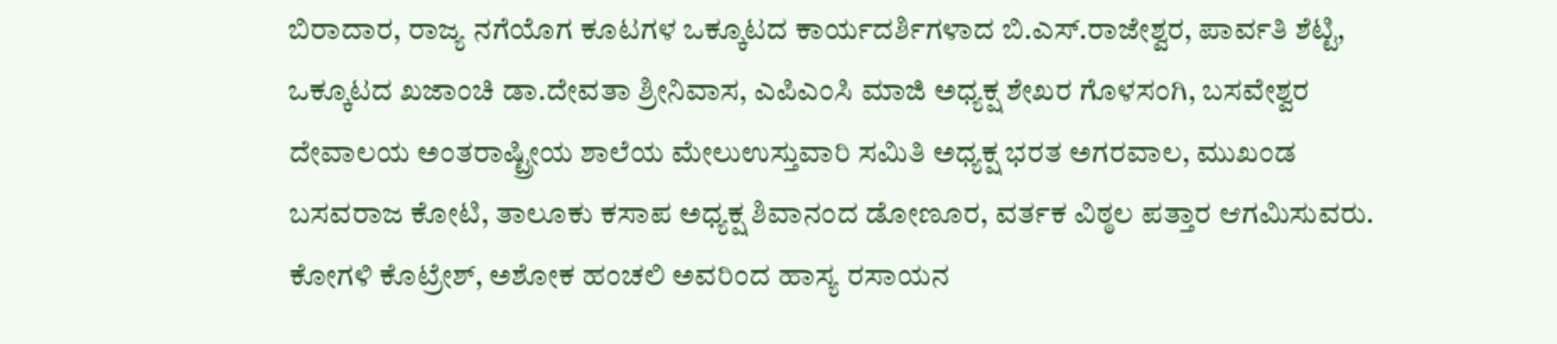ಬಿರಾದಾರ, ರಾಜ್ಯ ನಗೆಯೊಗ ಕೂಟಗಳ ಒಕ್ಕೂಟದ ಕಾರ್ಯದರ್ಶಿಗಳಾದ ಬಿ.ಎಸ್.ರಾಜೇಶ್ವರ, ಪಾರ್ವತಿ ಶೆಟ್ಟಿ, ಒಕ್ಕೂಟದ ಖಜಾಂಚಿ ಡಾ.ದೇವತಾ ಶ್ರೀನಿವಾಸ, ಎಪಿಎಂಸಿ ಮಾಜಿ ಅಧ್ಯಕ್ಷ ಶೇಖರ ಗೊಳಸಂಗಿ, ಬಸವೇಶ್ವರ ದೇವಾಲಯ ಅಂತರಾಷ್ಟ್ರೀಯ ಶಾಲೆಯ ಮೇಲುಉಸ್ತುವಾರಿ ಸಮಿತಿ ಅಧ್ಯಕ್ಷ ಭರತ ಅಗರವಾಲ, ಮುಖಂಡ ಬಸವರಾಜ ಕೋಟಿ, ತಾಲೂಕು ಕಸಾಪ ಅಧ್ಯಕ್ಷ ಶಿವಾನಂದ ಡೋಣೂರ, ವರ್ತಕ ವಿಠ್ಠಲ ಪತ್ತಾರ ಆಗಮಿಸುವರು. ಕೋಗಳಿ ಕೊಟ್ರೇಶ್, ಅಶೋಕ ಹಂಚಲಿ ಅವರಿಂದ ಹಾಸ್ಯ ರಸಾಯನ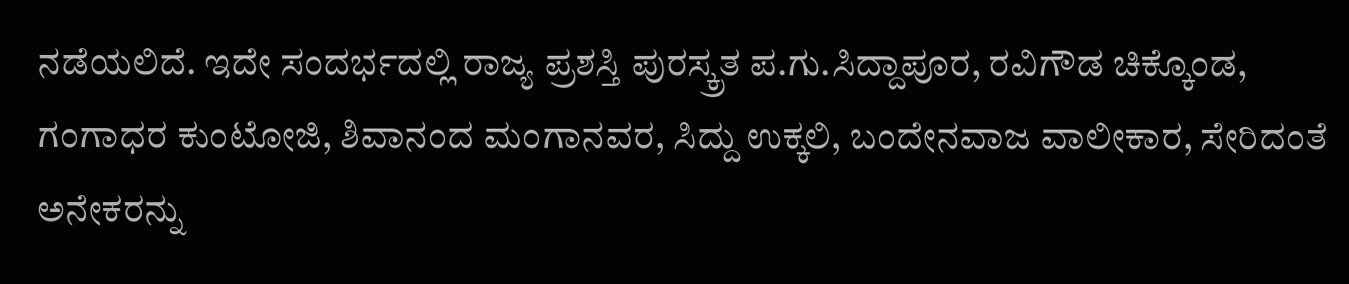ನಡೆಯಲಿದೆ. ಇದೇ ಸಂದರ್ಭದಲ್ಲಿ ರಾಜ್ಯ ಪ್ರಶಸ್ತಿ ಪುರಸ್ಕ್ರತ ಪ.ಗು.ಸಿದ್ದಾಪೂರ, ರವಿಗೌಡ ಚಿಕ್ಕೊಂಡ, ಗಂಗಾಧರ ಕುಂಟೋಜಿ, ಶಿವಾನಂದ ಮಂಗಾನವರ, ಸಿದ್ದು ಉಕ್ಕಲಿ, ಬಂದೇನವಾಜ ವಾಲೀಕಾರ, ಸೇರಿದಂತೆ ಅನೇಕರನ್ನು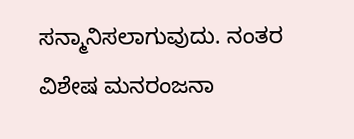ಸನ್ಮಾನಿಸಲಾಗುವುದು. ನಂತರ ವಿಶೇಷ ಮನರಂಜನಾ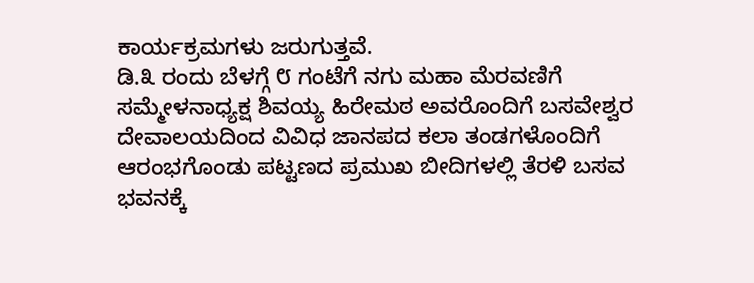ಕಾರ್ಯಕ್ರಮಗಳು ಜರುಗುತ್ತವೆ.
ಡಿ.೩ ರಂದು ಬೆಳಗ್ಗೆ ೮ ಗಂಟೆಗೆ ನಗು ಮಹಾ ಮೆರವಣಿಗೆ ಸಮ್ಮೇಳನಾಧ್ಯಕ್ಷ ಶಿವಯ್ಯ ಹಿರೇಮಠ ಅವರೊಂದಿಗೆ ಬಸವೇಶ್ವರ ದೇವಾಲಯದಿಂದ ವಿವಿಧ ಜಾನಪದ ಕಲಾ ತಂಡಗಳೊಂದಿಗೆ ಆರಂಭಗೊಂಡು ಪಟ್ಟಣದ ಪ್ರಮುಖ ಬೀದಿಗಳಲ್ಲಿ ತೆರಳಿ ಬಸವ ಭವನಕ್ಕೆ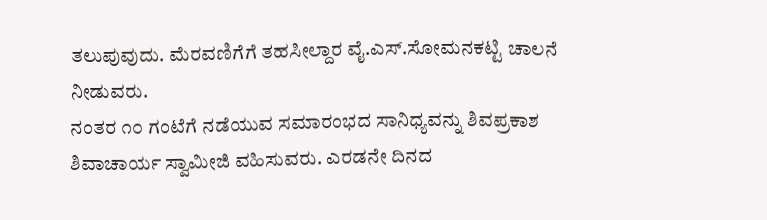ತಲುಪುವುದು. ಮೆರವಣಿಗೆಗೆ ತಹಸೀಲ್ದಾರ ವೈ.ಎಸ್.ಸೋಮನಕಟ್ಟಿ ಚಾಲನೆ ನೀಡುವರು.
ನಂತರ ೧೦ ಗಂಟೆಗೆ ನಡೆಯುವ ಸಮಾರಂಭದ ಸಾನಿಧ್ಯವನ್ನು ಶಿವಪ್ರಕಾಶ ಶಿವಾಚಾರ್ಯ ಸ್ವಾಮೀಜಿ ವಹಿಸುವರು. ಎರಡನೇ ದಿನದ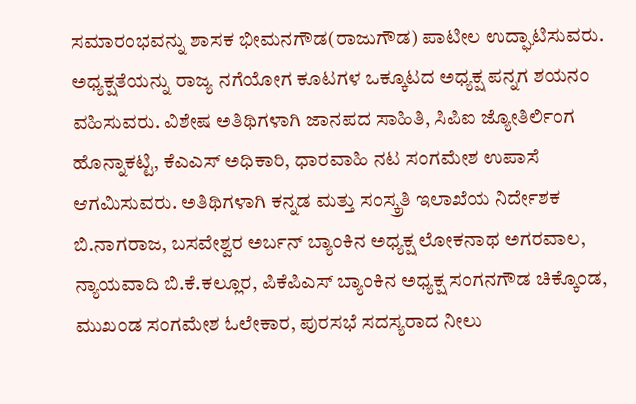ಸಮಾರಂಭವನ್ನು ಶಾಸಕ ಭೀಮನಗೌಡ(ರಾಜುಗೌಡ) ಪಾಟೀಲ ಉದ್ಘಾಟಿಸುವರು. ಅಧ್ಯಕ್ಷತೆಯನ್ನು ರಾಜ್ಯ ನಗೆಯೋಗ ಕೂಟಗಳ ಒಕ್ಕೂಟದ ಅಧ್ಯಕ್ಷ ಪನ್ನಗ ಶಯನಂ ವಹಿಸುವರು. ವಿಶೇಷ ಅತಿಥಿಗಳಾಗಿ ಜಾನಪದ ಸಾಹಿತಿ, ಸಿಪಿಐ ಜ್ಯೋತಿರ್ಲಿಂಗ ಹೊನ್ನಾಕಟ್ಟಿ, ಕೆಎಎಸ್ ಅಧಿಕಾರಿ, ಧಾರವಾಹಿ ನಟ ಸಂಗಮೇಶ ಉಪಾಸೆ ಆಗಮಿಸುವರು. ಅತಿಥಿಗಳಾಗಿ ಕನ್ನಡ ಮತ್ತು ಸಂಸ್ಕ್ರತಿ ಇಲಾಖೆಯ ನಿರ್ದೇಶಕ ಬಿ.ನಾಗರಾಜ, ಬಸವೇಶ್ವರ ಅರ್ಬನ್ ಬ್ಯಾಂಕಿನ ಅಧ್ಯಕ್ಷ ಲೋಕನಾಥ ಅಗರವಾಲ, ನ್ಯಾಯವಾದಿ ಬಿ.ಕೆ.ಕಲ್ಲೂರ, ಪಿಕೆಪಿಎಸ್ ಬ್ಯಾಂಕಿನ ಅಧ್ಯಕ್ಷ ಸಂಗನಗೌಡ ಚಿಕ್ಕೊಂಡ, ಮುಖಂಡ ಸಂಗಮೇಶ ಓಲೇಕಾರ, ಪುರಸಭೆ ಸದಸ್ಯರಾದ ನೀಲು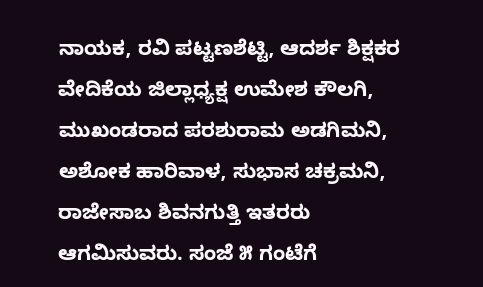ನಾಯಕ, ರವಿ ಪಟ್ಟಣಶೆಟ್ಟಿ, ಆದರ್ಶ ಶಿಕ್ಷಕರ ವೇದಿಕೆಯ ಜಿಲ್ಲಾಧ್ಯಕ್ಷ ಉಮೇಶ ಕೌಲಗಿ, ಮುಖಂಡರಾದ ಪರಶುರಾಮ ಅಡಗಿಮನಿ, ಅಶೋಕ ಹಾರಿವಾಳ, ಸುಭಾಸ ಚಕ್ರಮನಿ, ರಾಜೇಸಾಬ ಶಿವನಗುತ್ತಿ ಇತರರು ಆಗಮಿಸುವರು. ಸಂಜೆ ೫ ಗಂಟೆಗೆ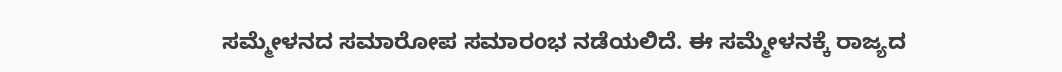ಸಮ್ಮೇಳನದ ಸಮಾರೋಪ ಸಮಾರಂಭ ನಡೆಯಲಿದೆ. ಈ ಸಮ್ಮೇಳನಕ್ಕೆ ರಾಜ್ಯದ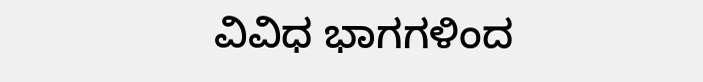ವಿವಿಧ ಭಾಗಗಳಿಂದ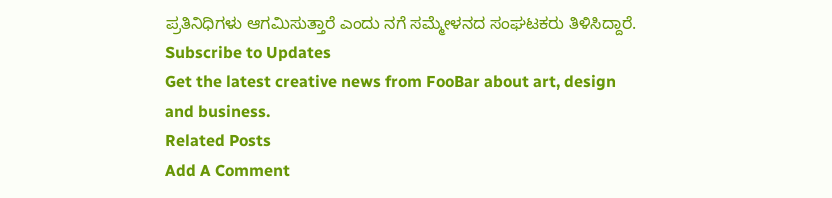ಪ್ರತಿನಿಧಿಗಳು ಆಗಮಿಸುತ್ತಾರೆ ಎಂದು ನಗೆ ಸಮ್ಮೇಳನದ ಸಂಘಟಕರು ತಿಳಿಸಿದ್ದಾರೆ.
Subscribe to Updates
Get the latest creative news from FooBar about art, design and business.
Related Posts
Add A Comment